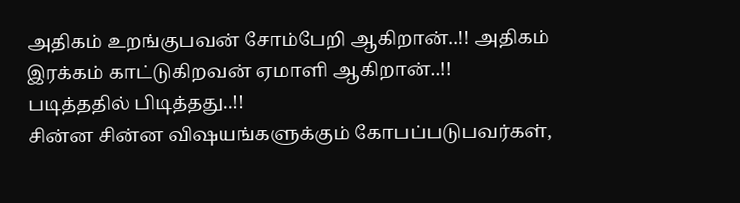அதிகம் உறங்குபவன் சோம்பேறி ஆகிறான்..!! அதிகம் இரக்கம் காட்டுகிறவன் ஏமாளி ஆகிறான்..!! படித்ததில் பிடித்தது..!!
சின்ன சின்ன விஷயங்களுக்கும் கோபப்படுபவர்கள்,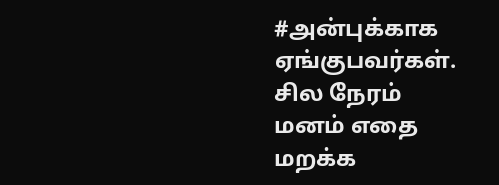#அன்புக்காக ஏங்குபவர்கள். சில நேரம் மனம் எதை மறக்க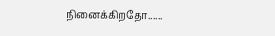நினைக்கிறதோ......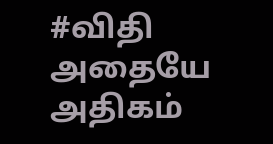#விதி அதையே அதிகம்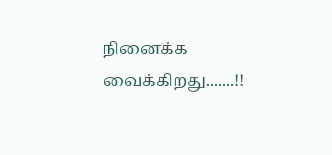நினைக்க வைக்கிறது.......!!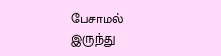பேசாமல் இருந்து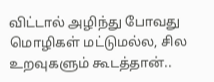விட்டால் அழிந்து போவது மொழிகள் மட்டுமல்ல, சில உறவுகளும் கூடத்தான்..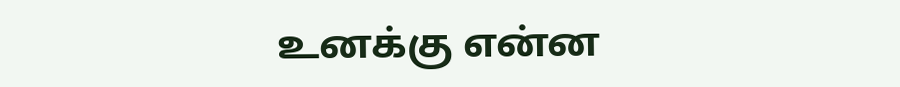உனக்கு என்ன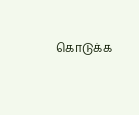கொடுக்க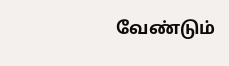வேண்டும்